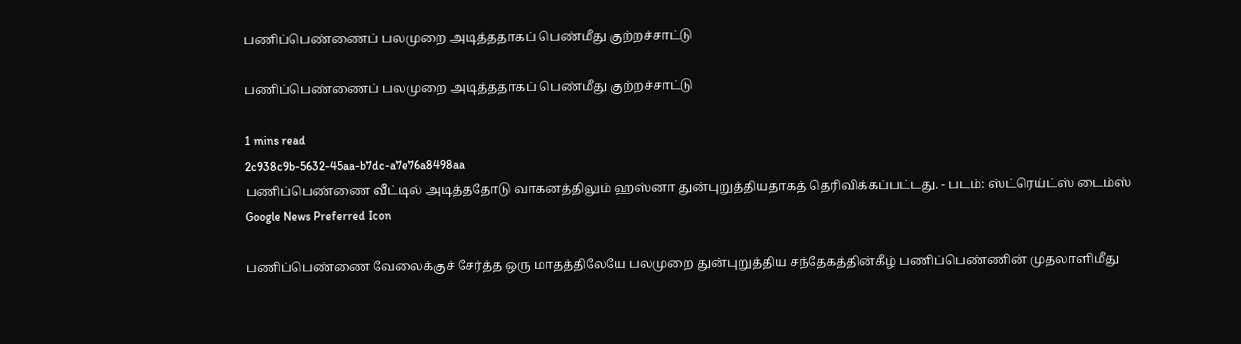பணிப்பெண்ணைப் பலமுறை அடித்ததாகப் பெண்மீது குற்றச்சாட்டு

பணிப்பெண்ணைப் பலமுறை அடித்ததாகப் பெண்மீது குற்றச்சாட்டு

1 mins read
2c938c9b-5632-45aa-b7dc-a7e76a8498aa
பணிப்பெண்ணை வீட்டில் அடித்ததோடு வாகனத்திலும் ஹஸ்னா துன்புறுத்தியதாகத் தெரிவிக்கப்பட்டது. - படம்: ஸ்ட்ரெய்ட்ஸ் டைம்ஸ்
Google News Preferred Icon

பணிப்பெண்ணை வேலைக்குச் சேர்த்த ஒரு மாதத்திலேயே பலமுறை துன்புறுத்திய சந்தேகத்தின்கீழ் பணிப்பெண்ணின் முதலாளிமீது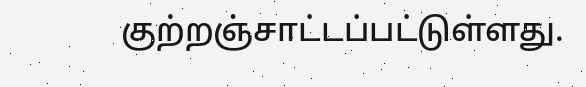குற்றஞ்சாட்டப்பட்டுள்ளது.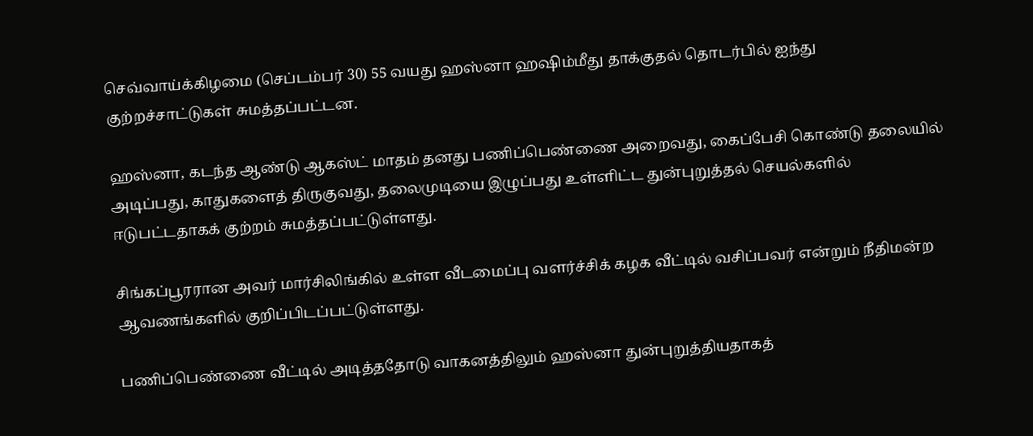செவ்வாய்க்கிழமை (செப்டம்பர் 30) 55 வயது ஹஸ்னா ஹ‌‌ஷிம்மீது தாக்குதல் தொடர்பில் ஐந்து குற்றச்சாட்டுகள் சுமத்தப்பட்டன.

ஹஸ்னா, கடந்த ஆண்டு ஆகஸ்ட் மாதம் தனது பணிப்பெண்ணை அறைவது, கைப்பேசி கொண்டு தலையில் அடிப்பது, காதுகளைத் திருகுவது, தலைமுடியை இழுப்பது உள்ளிட்ட துன்புறுத்தல் செயல்களில் ஈடுபட்டதாகக் குற்றம் சுமத்தப்பட்டுள்ளது.

சிங்கப்பூரரான அவர் மார்சிலிங்கில் உள்ள வீடமைப்பு வளர்ச்சிக் கழக வீட்டில் வசிப்பவர் என்றும் நீதிமன்ற ஆவணங்களில் குறிப்பிடப்பட்டுள்ளது.

பணிப்பெண்ணை வீட்டில் அடித்ததோடு வாகனத்திலும் ஹஸ்னா துன்புறுத்தியதாகத்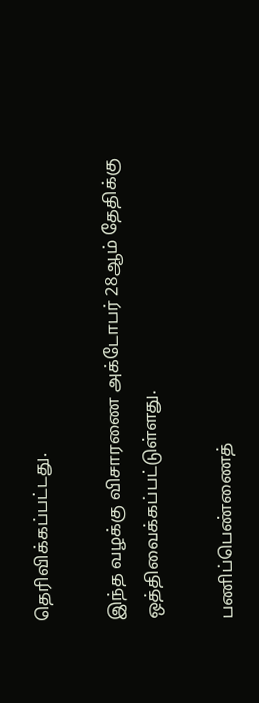தெரிவிக்கப்பட்டது.

இந்த வழக்கு விசாரணை அக்டோபர் 28ஆம் தேதிக்கு ஒத்திவைக்கப்பட்டுள்ளது.

பணிப்பெண்ணைத்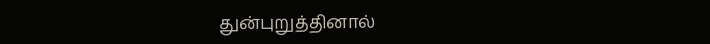துன்புறுத்தினால்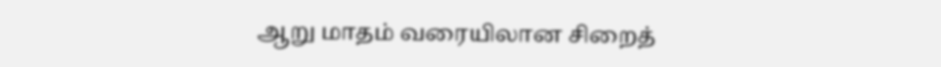ஆறு மாதம் வரையிலான சிறைத்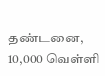தண்டனை, 10,000 வெள்ளி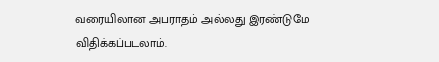வரையிலான அபராதம் அல்லது இரண்டுமே விதிக்கப்படலாம்.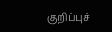குறிப்புச்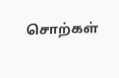சொற்கள்